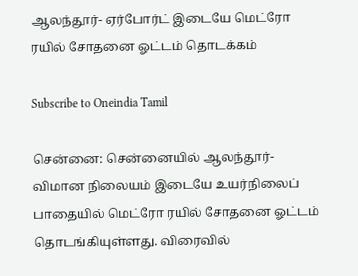ஆலந்தூர்- ஏர்போர்ட் இடையே மெட்ரோ ரயில் சோதனை ஓட்டம் தொடக்கம்

Subscribe to Oneindia Tamil

சென்னை: சென்னையில் ஆலந்தூர்- விமான நிலையம் இடையே உயர்நிலைப் பாதையில் மெட்ரோ ரயில் சோதனை ஓட்டம் தொடங்கியுள்ளது. விரைவில்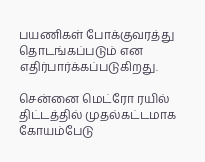பயணிகள் போக்குவரத்து தொடங்கப்படும் என எதிர்பார்க்கப்படுகிறது.

சென்னை மெட்ரோ ரயில் திட்டத்தில் முதல்கட்டமாக கோயம்பேடு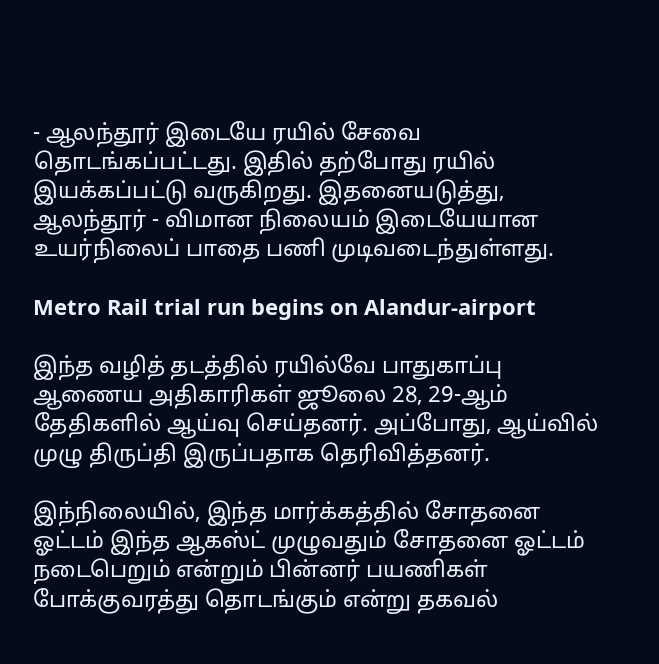- ஆலந்தூர் இடையே ரயில் சேவை தொடங்கப்பட்டது. இதில் தற்போது ரயில் இயக்கப்பட்டு வருகிறது. இதனையடுத்து, ஆலந்தூர் - விமான நிலையம் இடையேயான உயர்நிலைப் பாதை பணி முடிவடைந்துள்ளது.

Metro Rail trial run begins on Alandur-airport

இந்த வழித் தடத்தில் ரயில்வே பாதுகாப்பு ஆணைய அதிகாரிகள் ஜூலை 28, 29-ஆம் தேதிகளில் ஆய்வு செய்தனர். அப்போது, ஆய்வில் முழு திருப்தி இருப்பதாக தெரிவித்தனர்.

இந்நிலையில், இந்த மார்க்கத்தில் சோதனை ஓட்டம் இந்த ஆகஸ்ட் முழுவதும் சோதனை ஓட்டம் நடைபெறும் என்றும் பின்னர் பயணிகள் போக்குவரத்து தொடங்கும் என்று தகவல்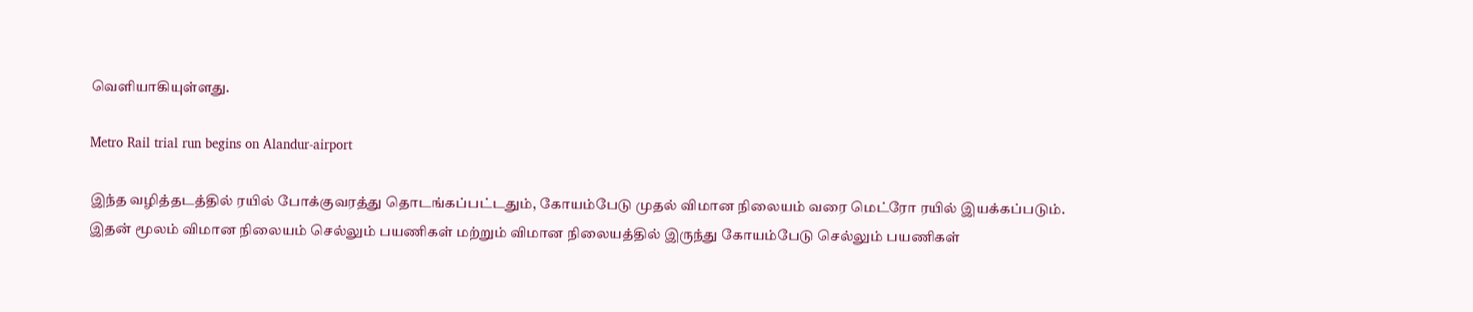வெளியாகியுள்ளது.

Metro Rail trial run begins on Alandur-airport

இந்த வழித்தடத்தில் ரயில் போக்குவரத்து தொடங்கப்பட்டதும், கோயம்பேடு முதல் விமான நிலையம் வரை மெட்ரோ ரயில் இயக்கப்படும். இதன் மூலம் விமான நிலையம் செல்லும் பயணிகள் மற்றும் விமான நிலையத்தில் இருந்து கோயம்பேடு செல்லும் பயணிகள்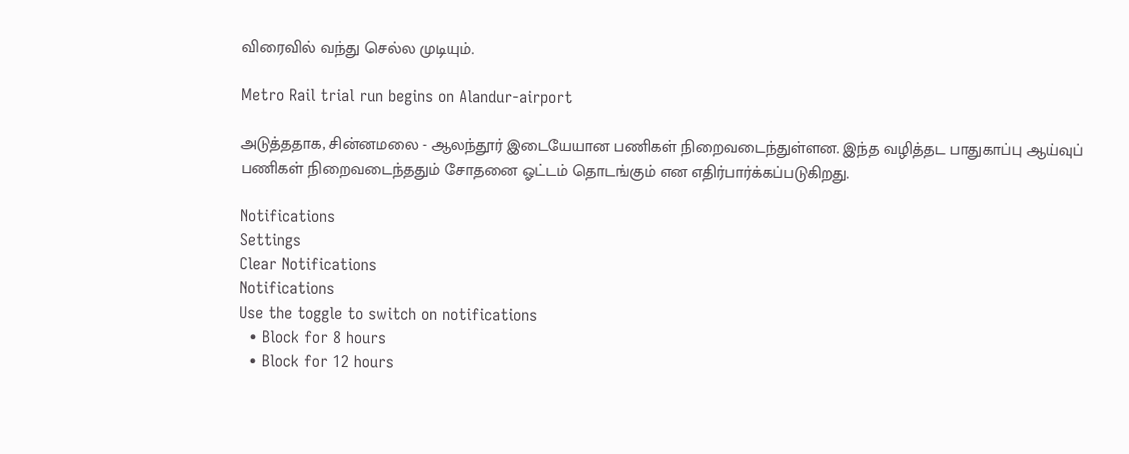விரைவில் வந்து செல்ல முடியும்.

Metro Rail trial run begins on Alandur-airport

அடுத்ததாக, சின்னமலை - ஆலந்தூர் இடையேயான பணிகள் நிறைவடைந்துள்ளன. இந்த வழித்தட பாதுகாப்பு ஆய்வுப் பணிகள் நிறைவடைந்ததும் சோதனை ஓட்டம் தொடங்கும் என எதிர்பார்க்கப்படுகிறது.

Notifications
Settings
Clear Notifications
Notifications
Use the toggle to switch on notifications
  • Block for 8 hours
  • Block for 12 hours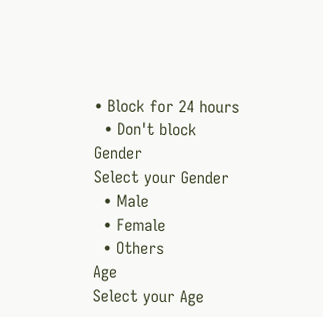• Block for 24 hours
  • Don't block
Gender
Select your Gender
  • Male
  • Female
  • Others
Age
Select your Age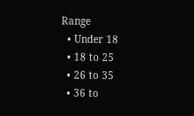Range
  • Under 18
  • 18 to 25
  • 26 to 35
  • 36 to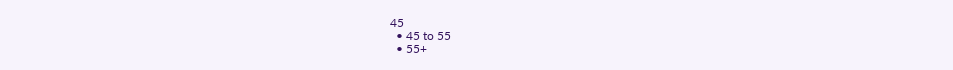45
  • 45 to 55
  • 55+